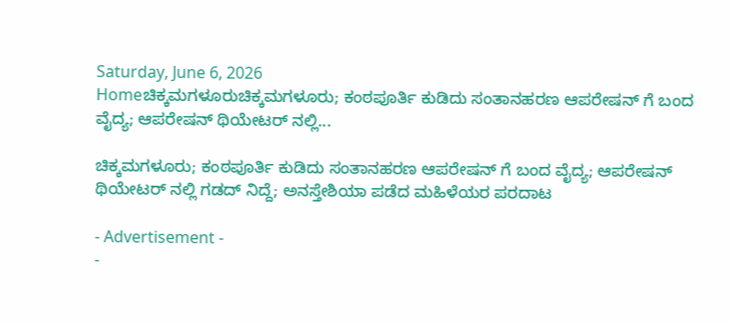Saturday, June 6, 2026
Homeಚಿಕ್ಕಮಗಳೂರುಚಿಕ್ಕಮಗಳೂರು; ಕಂಠಪೂರ್ತಿ ಕುಡಿದು ಸಂತಾನಹರಣ ಆಪರೇಷನ್ ಗೆ ಬಂದ ವೈದ್ಯ; ಆಪರೇಷನ್ ಥಿಯೇಟರ್ ನಲ್ಲಿ...

ಚಿಕ್ಕಮಗಳೂರು; ಕಂಠಪೂರ್ತಿ ಕುಡಿದು ಸಂತಾನಹರಣ ಆಪರೇಷನ್ ಗೆ ಬಂದ ವೈದ್ಯ; ಆಪರೇಷನ್ ಥಿಯೇಟರ್ ನಲ್ಲಿ ಗಡದ್ ನಿದ್ದೆ; ಅನಸ್ತೇಶಿಯಾ ಪಡೆದ ಮಹಿಳೆಯರ ಪರದಾಟ

- Advertisement -
-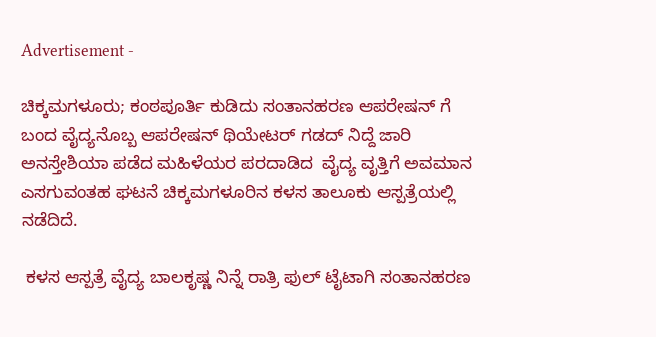Advertisement -

ಚಿಕ್ಕಮಗಳೂರು; ಕಂಠಪೂರ್ತಿ ಕುಡಿದು ಸಂತಾನಹರಣ ಆಪರೇಷನ್ ಗೆ ಬಂದ ವೈದ್ಯನೊಬ್ಬ ಆಪರೇಷನ್ ಥಿಯೇಟರ್ ಗಡದ್ ನಿದ್ದೆ ಜಾರಿ ಅನಸ್ತೇಶಿಯಾ ಪಡೆದ ಮಹಿಳೆಯರ ಪರದಾಡಿದ  ವೈದ್ಯ ವೃತ್ತಿಗೆ ಅವಮಾನ ಎಸಗುವಂತಹ ಘಟನೆ ಚಿಕ್ಕಮಗಳೂರಿನ ಕಳಸ ತಾಲೂಕು ಆಸ್ಪತ್ರೆಯಲ್ಲಿ ನಡೆದಿದೆ.

 ಕಳಸ ಆಸ್ಪತ್ರೆ ವೈದ್ಯ ಬಾಲಕೃಷ್ಣ ನಿನ್ನೆ ರಾತ್ರಿ ಫುಲ್ ಟೈಟಾಗಿ ಸಂತಾನಹರಣ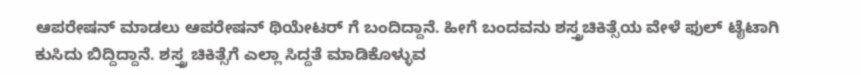ಆಪರೇಷನ್ ಮಾಡಲು ಆಪರೇಷನ್ ಥಿಯೇಟರ್ ಗೆ ಬಂದಿದ್ದಾನೆ. ಹೀಗೆ ಬಂದವನು ಶಸ್ತ್ರಚಿಕಿತ್ಸೆಯ ವೇಳೆ ಫುಲ್ ಟೈಟಾಗಿ ಕುಸಿದು ಬಿದ್ದಿದ್ದಾನೆ. ಶಸ್ತ್ರ ಚಿಕಿತ್ಸೆಗೆ‌ ಎಲ್ಲಾ ಸಿದ್ದತೆ ಮಾಡಿಕೊಳ್ಳುವ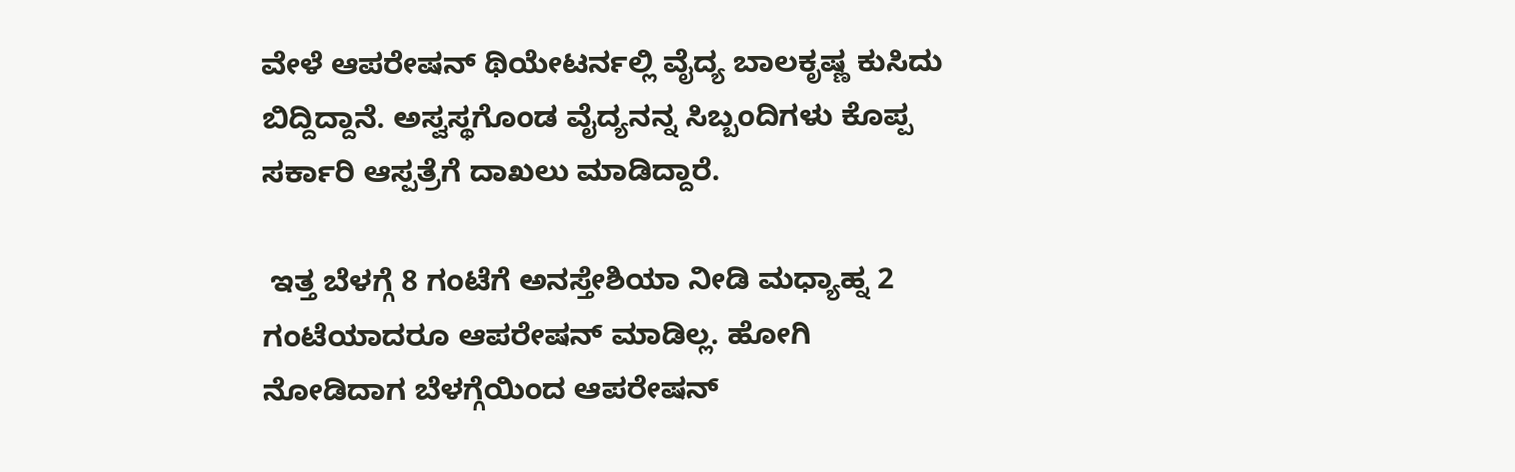ವೇಳೆ ಆಪರೇಷನ್ ಥಿಯೇಟರ್ನಲ್ಲಿ ವೈದ್ಯ ಬಾಲಕೃಷ್ಣ ಕುಸಿದು ಬಿದ್ದಿದ್ದಾನೆ. ಅಸ್ವಸ್ಥಗೊಂಡ ವೈದ್ಯನನ್ನ ಸಿಬ್ಬಂದಿಗಳು ಕೊಪ್ಪ ಸರ್ಕಾರಿ ಆಸ್ಪತ್ರೆಗೆ ದಾಖಲು ಮಾಡಿದ್ದಾರೆ.

 ಇತ್ತ ಬೆಳಗ್ಗೆ 8 ಗಂಟೆಗೆ ಅನಸ್ತೇಶಿಯಾ ನೀಡಿ ಮಧ್ಯಾಹ್ನ 2 ಗಂಟೆಯಾದರೂ ಆಪರೇಷನ್ ಮಾಡಿಲ್ಲ. ಹೋಗಿ ನೋಡಿದಾಗ ಬೆಳಗ್ಗೆಯಿಂದ ಆಪರೇಷನ್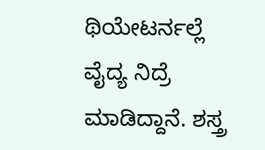ಥಿಯೇಟರ್ನಲ್ಲೆ ವೈದ್ಯ ನಿದ್ರೆ ಮಾಡಿದ್ದಾನೆ. ಶಸ್ತ್ರ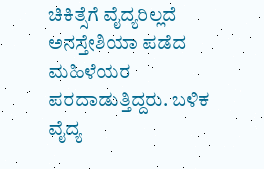ಚಿಕಿತ್ಸೆಗೆ ವೈದ್ಯರಿಲ್ಲದೆ ಅನಸ್ತೇಶಿಯಾ ಪಡೆದ ಮಹಿಳೆಯರ ಪರದಾಡುತ್ತಿದ್ದರು. ಬಳಿಕ ವೈದ್ಯ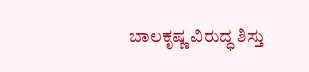ಬಾಲಕೃಷ್ಣ ವಿರುದ್ಧ ಶಿಸ್ತು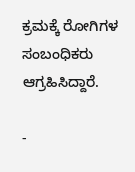ಕ್ರಮಕ್ಕೆ‌ ರೋಗಿಗಳ ಸಂಬಂಧಿಕರು ಆಗ್ರಹಿಸಿದ್ದಾರೆ.

-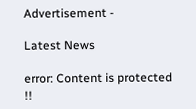Advertisement -

Latest News

error: Content is protected !!